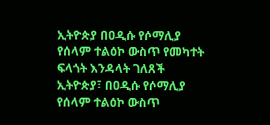ኢትዮጵያ በዐዲሱ የሶማሊያ የሰላም ተልዕኮ ውስጥ የመካተት ፍላጎት እንዳላት ገለጸች
ኢትዮጵያ፣ በዐዲሱ የሶማሊያ የሰላም ተልዕኮ ውስጥ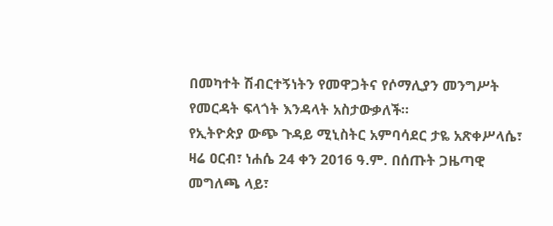በመካተት ሽብርተኝነትን የመዋጋትና የሶማሊያን መንግሥት የመርዳት ፍላጎት እንዳላት አስታውቃለች፡፡
የኢትዮጵያ ውጭ ጉዳይ ሚኒስትር አምባሳደር ታዬ አጽቀሥላሴ፣ ዛሬ ዐርብ፣ ነሐሴ 24 ቀን 2016 ዓ.ም. በሰጡት ጋዜጣዊ መግለጫ ላይ፣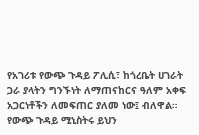የአገሪቱ የውጭ ጉዳይ ፖሊሲ፣ ከጎረቤት ሀገራት ጋራ ያላትን ግንኙነት ለማጠናከርና ዓለም አቀፍ አጋርነቶችን ለመፍጠር ያለመ ነው፤ ብለዋል።
የውጭ ጉዳይ ሚኒስትሩ ይህን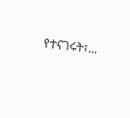የተናገሩት፣...